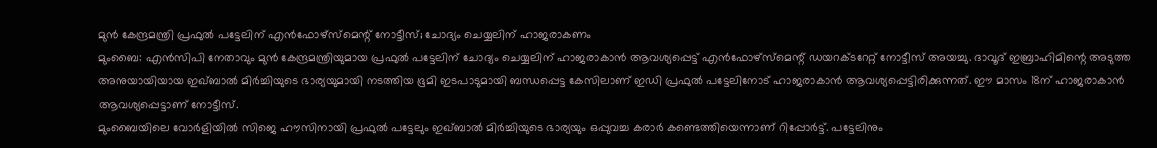മുൻ കേന്ദ്രമന്ത്രി പ്രഫുൽ പട്ടേലിന് എൻഫോഴ്സ്മെന്റ് നോട്ടീസ്; ചോദ്യം ചെയ്യലിന് ഹാജരാകണം
മുംബൈ: എൻസിപി നേതാവും മുൻ കേന്ദ്രമന്ത്രിയുമായ പ്രഫുൽ പട്ടേലിന് ചോദ്യം ചെയ്യലിന് ഹാജരാകാൻ ആവശ്യപ്പെട്ട് എൻഫോഴ്സ്മെന്റ് ഡയറക്ടറേറ്റ് നോട്ടീസ് അയച്ചു. ദാവൂദ് ഇബ്രാഹിമിന്റെ അടുത്ത അനുയായിയായ ഇഖ്ബാൽ മിർച്ചിയുടെ ഭാര്യയുമായി നടത്തിയ ഭൂമി ഇടപാടുമായി ബന്ധപ്പെട്ട കേസിലാണ് ഇഡി പ്രഫുൽ പട്ടേലിനോട് ഹാജരാകാൻ ആവശ്യപ്പെട്ടിരിക്കുന്നത്. ഈ മാസം 18ന് ഹാജരാകാൻ ആവശ്യപ്പെട്ടാണ് നോട്ടീസ്.
മുംബൈയിലെ വോർളിയിൽ സിജെ ഹൗസിനായി പ്രഫുൽ പട്ടേലും ഇഖ്ബാൽ മിർച്ചിയുടെ ഭാര്യയും ഒപ്പുവച്ച കരാർ കണ്ടെത്തിയെന്നാണ് റിപ്പോർട്ട്. പട്ടേലിനും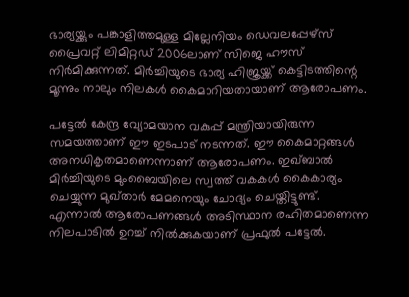ഭാര്യയ്ക്കും പങ്കാളിത്തമുള്ള മില്ലേനിയം ഡെവലപ്പേഴ്സ് പ്രൈവറ്റ് ലിമിറ്റഡ് 2006ലാണ് സിജെ ഹൗസ് നിർമിക്കുന്നത്. മിർച്ചിയുടെ ഭാര്യ ഹിജ്രയ്ക്ക് കെട്ടിടത്തിന്റെ മൂന്നും നാലും നിലകൾ കൈമാറിയതായാണ് ആരോപണം.

പട്ടേൽ കേന്ദ്ര വ്യോമയാന വകുപ്പ് മന്ത്രിയായിരുന്ന സമയത്താണ് ഈ ഇടപാട് നടന്നത്. ഈ കൈമാറ്റങ്ങൾ അനധികൃതമാണെന്നാണ് ആരോപണം. ഇഖ്ബാൽ മിർച്ചിയുടെ മുംബൈയിലെ സ്വത്ത് വകകൾ കൈകാര്യം ചെയ്യുന്ന മുഖ്താർ മേമനെയും ചോദ്യം ചെയ്തിട്ടുണ്ട്. എന്നാൽ ആരോപണങ്ങൾ അടിസ്ഥാന രഹിതമാണെന്ന നിലപാടിൽ ഉറച്ച് നിൽക്കുകയാണ് പ്രഫുൽ പട്ടേൽ.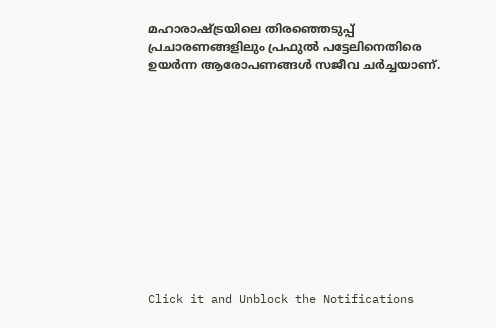മഹാരാഷ്ട്രയിലെ തിരഞ്ഞെടുപ്പ് പ്രചാരണങ്ങളിലും പ്രഫുൽ പട്ടേലിനെതിരെ ഉയർന്ന ആരോപണങ്ങൾ സജീവ ചർച്ചയാണ്.












Click it and Unblock the Notifications